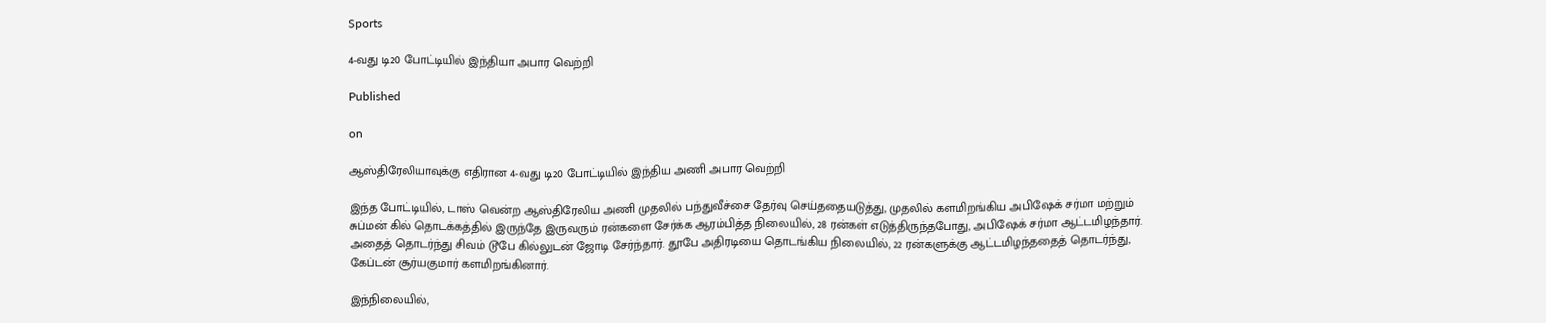Sports

4-வது டி20 போட்டியில் இந்தியா அபார வெற்றி

Published

on

ஆஸ்திரேலியாவுக்கு எதிரான 4-வது டி20 போட்டியில் இந்திய அணி அபார வெற்றி

இந்த போட்டியில், டாஸ் வென்ற ஆஸ்திரேலிய அணி முதலில் பந்துவீச்சை தேர்வு செய்ததையடுத்து, முதலில் களமிறங்கிய அபிஷேக் சர்மா மற்றும் சுப்மன் கில் தொடக்கத்தில் இருந்தே இருவரும் ரன்களை சேர்க்க ஆரம்பித்த நிலையில், 28 ரன்கள் எடுத்திருந்தபோது, அபிஷேக் சர்மா ஆட்டமிழந்தார். அதைத் தொடர்ந்து சிவம் டூபே கில்லுடன் ஜோடி சேர்ந்தார். தூபே அதிரடியை தொடங்கிய நிலையில், 22 ரன்களுக்கு ஆட்டமிழந்ததைத் தொடர்ந்து, கேப்டன் சூர்யகுமார் களமிறங்கினார்.

இந்நிலையில்,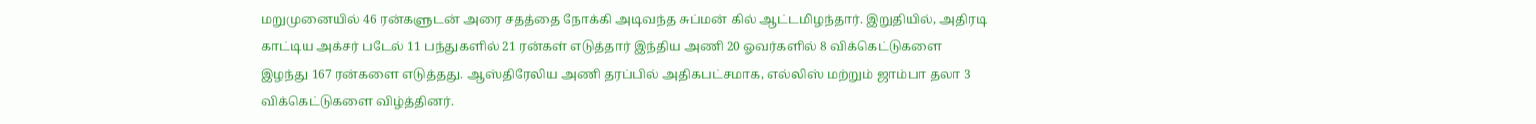மறுமுனையில் 46 ரன்களுடன் அரை சதத்தை நோக்கி அடிவந்த சுப்மன் கில் ஆட்டமிழந்தார். இறுதியில், அதிரடி காட்டிய அக்சர் படேல் 11 பந்துகளில் 21 ரன்கள் எடுத்தார் இந்திய அணி 20 ஓவர்களில் 8 விக்கெட்டுகளை இழந்து 167 ரன்களை எடுத்தது. ஆஸ்திரேலிய அணி தரப்பில் அதிகபட்சமாக, எல்லிஸ் மற்றும் ஜாம்பா தலா 3 விக்கெட்டுகளை விழ்த்தினர்.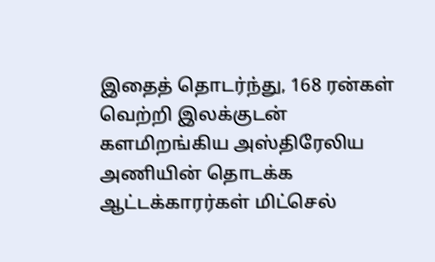இதைத் தொடர்ந்து, 168 ரன்கள் வெற்றி இலக்குடன் களமிறங்கிய அஸ்திரேலிய அணியின் தொடக்க ஆட்டக்காரர்கள் மிட்செல்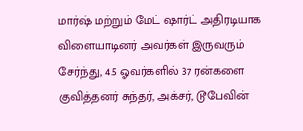மார்ஷ் மற்றும் மேட் ஷார்ட் அதிரடியாக விளையாடினர் அவர்கள் இருவரும் சேர்ந்து, 4.5 ஓவர்களில் 37 ரன்களை குவித்தனர் சுந்தர், அக்சர், டூபேவின்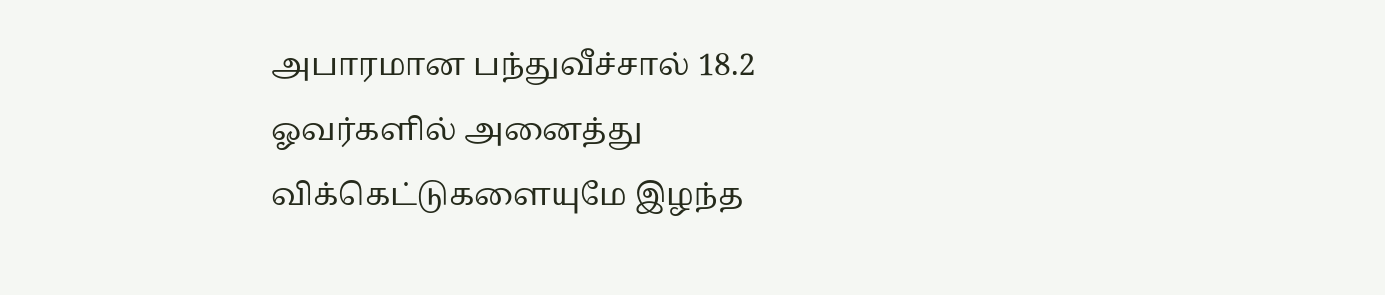அபாரமான பந்துவீச்சால் 18.2 ஓவர்களில் அனைத்து விக்கெட்டுகளையுமே இழந்த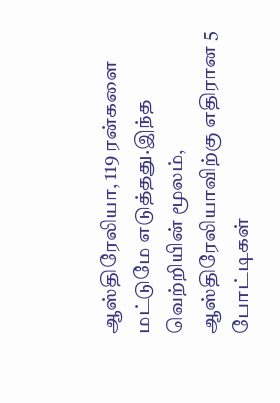ஆஸ்திரேலியா, 119 ரன்களை மட்டுமே எடுத்தது.இந்த வெற்றியின் மூலம், ஆஸ்திரேலியாவிற்கு எதிரான 5 போட்டிகள்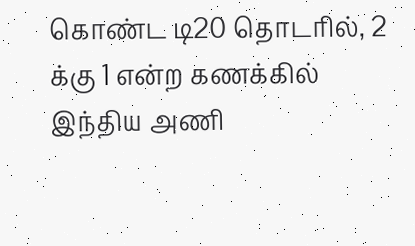கொண்ட டி20 தொடரில், 2 க்கு 1 என்ற கணக்கில் இந்திய அணி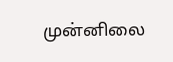முன்னிலை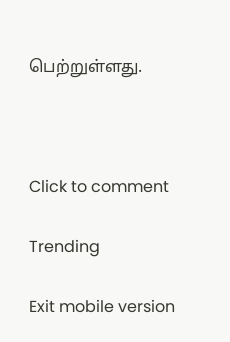பெற்றுள்ளது.



Click to comment

Trending

Exit mobile version